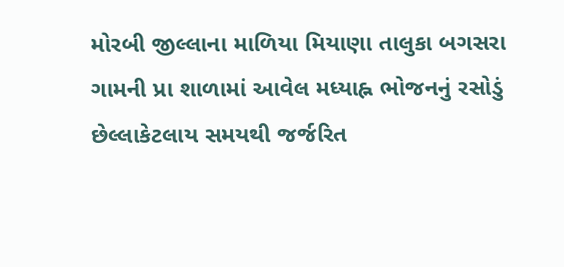મોરબી જીલ્લાના માળિયા મિયાણા તાલુકા બગસરા ગામની પ્રા શાળામાં આવેલ મધ્યાહ્ન ભોજનનું રસોડું છેલ્લાકેટલાય સમયથી જર્જરિત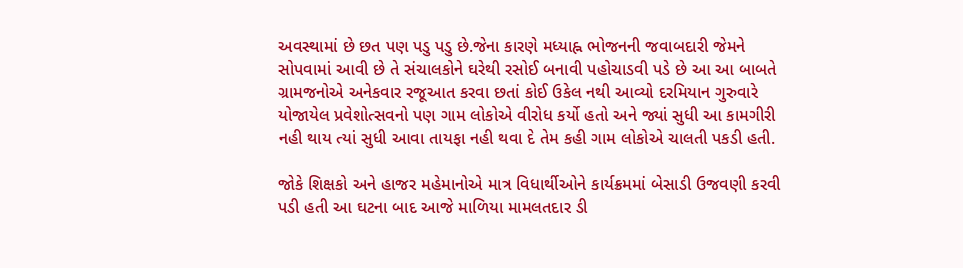અવસ્થામાં છે છત પણ પડુ પડુ છે.જેના કારણે મધ્યાહ્ન ભોજનની જવાબદારી જેમને સોપવામાં આવી છે તે સંચાલકોને ઘરેથી રસોઈ બનાવી પહોચાડવી પડે છે આ આ બાબતે ગ્રામજનોએ અનેકવાર રજૂઆત કરવા છતાં કોઈ ઉકેલ નથી આવ્યો દરમિયાન ગુરુવારે યોજાયેલ પ્રવેશોત્સવનો પણ ગામ લોકોએ વીરોધ કર્યો હતો અને જ્યાં સુધી આ કામગીરી નહી થાય ત્યાં સુધી આવા તાયફા નહી થવા દે તેમ કહી ગામ લોકોએ ચાલતી પકડી હતી.

જોકે શિક્ષકો અને હાજર મહેમાનોએ માત્ર વિધાર્થીઓને કાર્યક્રમમાં બેસાડી ઉજવણી કરવી પડી હતી આ ઘટના બાદ આજે માળિયા મામલતદાર ડી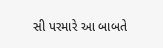સી પરમારે આ બાબતે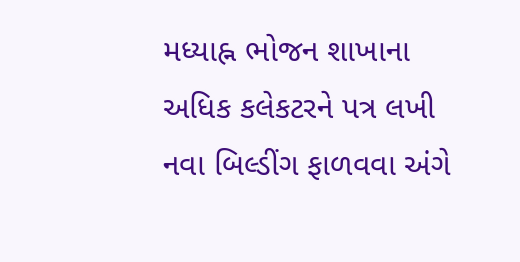મધ્યાહ્ન ભોજન શાખાના અધિક કલેકટરને પત્ર લખી નવા બિલ્ડીંગ ફાળવવા અંગે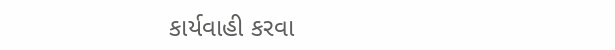કાર્યવાહી કરવા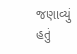જણાવ્યું હતું